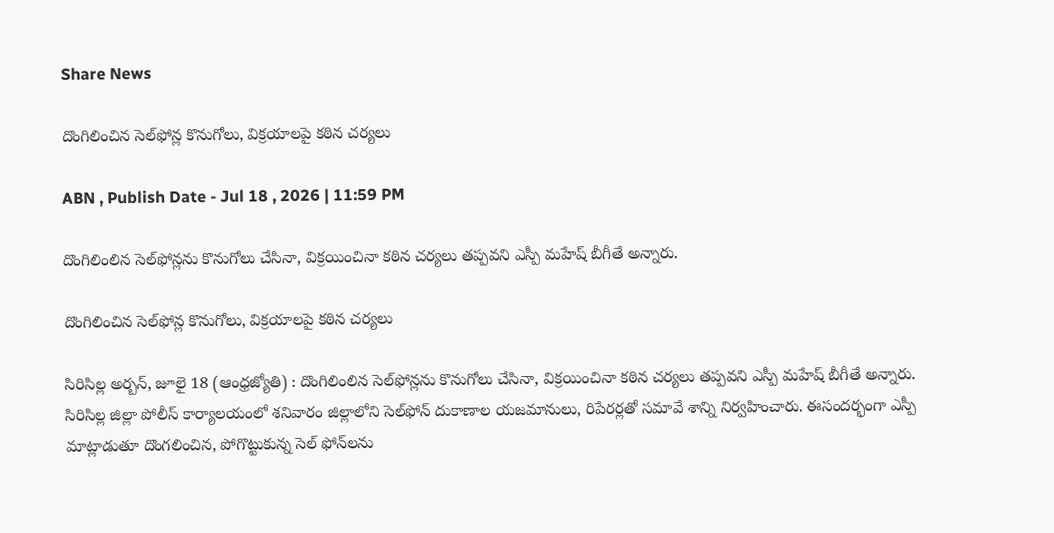Share News

దొంగిలించిన సెల్‌ఫోన్ల కొనుగోలు, విక్రయాలపై కఠిన చర్యలు

ABN , Publish Date - Jul 18 , 2026 | 11:59 PM

దొంగిలింలిన సెల్‌ఫోన్లను కొనుగోలు చేసినా, విక్రయించినా కఠిన చర్యలు తప్పవని ఎస్పీ మహేష్‌ బీగీతే అన్నారు.

దొంగిలించిన సెల్‌ఫోన్ల కొనుగోలు, విక్రయాలపై కఠిన చర్యలు

సిరిసిల్ల అర్బన్‌, జూలై 18 (ఆంధ్రజ్యోతి) : దొంగిలింలిన సెల్‌ఫోన్లను కొనుగోలు చేసినా, విక్రయించినా కఠిన చర్యలు తప్పవని ఎస్పీ మహేష్‌ బీగీతే అన్నారు. సిరిసిల్ల జిల్లా పోలీస్‌ కార్యాలయంలో శనివారం జిల్లాలోని సెల్‌ఫోన్‌ దుకాణాల యజమానులు, రిపేరర్లతో సమావే శాన్ని నిర్వహించారు. ఈసందర్భంగా ఎస్పీ మాట్లాడుతూ దొంగలించిన, పోగొట్టుకున్న సెల్‌ ఫోన్‌లను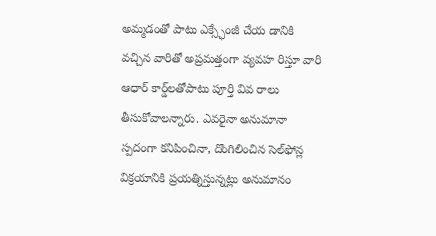అమ్మడంతో పాటు ఎక్స్ఛేంజీ చేయ డానికి వచ్చిన వారితో అప్రమత్తంగా వ్యవహ రిస్తూ వారి ఆధార్‌ కార్డ్‌లతోపాటు పూర్తి వివ రాలు తీసుకోవాలన్నారు. ఎవరైనా అనుమానా స్పదంగా కనిపించినా, దొంగిలించిన సెల్‌ఫోన్ల విక్రయానికి ప్రయత్నిస్తున్నట్లు అనుమానం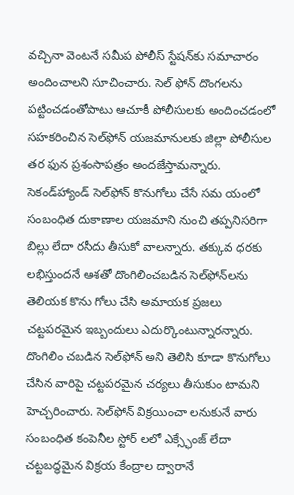వచ్చినా వెంటనే సమీప పోలీస్‌ స్టేషన్‌కు సమాచారం అందించాలని సూచించారు. సెల్‌ ఫోన్‌ దొంగలను పట్టించడంతోపాటు ఆచూకీ పోలీసులకు అందించడంలో సహకరించిన సెల్‌ఫోన్‌ యజమానులకు జిల్లా పోలీసుల తర ఫున ప్రశంసాపత్రం అందజేస్తామన్నారు. సెకండ్‌హ్యాండ్‌ సెల్‌ఫోన్‌ కొనుగోలు చేసే సమ యంలో సంబంధిత దుకాణాల యజమాని నుంచి తప్పనిసరిగా బిల్లు లేదా రసీదు తీసుకో వాలన్నారు. తక్కువ ధరకు లభిస్తుందనే ఆశతో దొంగిలించబడిన సెల్‌ఫోన్‌లను తెలియక కొను గోలు చేసి అమాయక ప్రజలు చట్టపరమైన ఇబ్బందులు ఎదుర్కొంటున్నారన్నారు. దొంగిలిం చబడిన సెల్‌ఫోన్‌ అని తెలిసి కూడా కొనుగోలు చేసిన వారిపై చట్టపరమైన చర్యలు తీసుకుం టామని హెచ్చరించారు. సెల్‌ఫోన్‌ విక్రయించా లనుకునే వారు సంబంధిత కంపెనీల స్టోర్‌ లలో ఎక్స్ఛేంజ్‌ లేదా చట్టబద్ధమైన విక్రయ కేంద్రాల ద్వారానే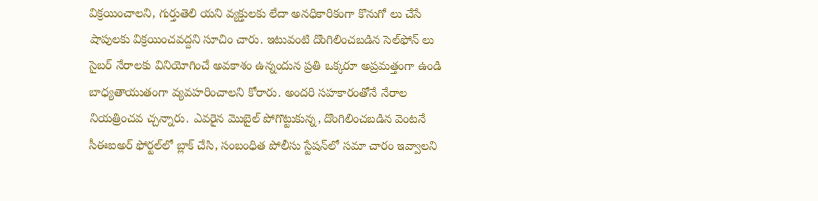విక్రయించాలని, గుర్తుతెలి యని వ్యక్తులకు లేదా అనధికారికంగా కొనుగో లు చేసే షాపులకు విక్రయించవద్దని సూచిం చారు. ఇటువంటి దొంగిలించబడిన సెల్‌ఫోన్‌ లు సైబర్‌ నేరాలకు వినియోగించే అవకాశం ఉన్నందున ప్రతి ఒక్కరూ అప్రమత్తంగా ఉండి బాధ్యతాయుతంగా వ్యవహరించాలని కోరారు. అందరి సహకారంతోనే నేరాల నియత్రించవ చ్చన్నారు. ఎవరైన మొబైల్‌ పోగొట్టుకున్న, దొంగిలించబడిన వెంటనే సీఈఐఅర్‌ ఫోర్టల్‌లో బ్లాక్‌ చేసి, సంబంధిత పోలీసు స్టేషన్‌లో సమా చారం ఇవ్వాలని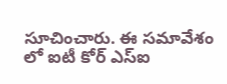సూచించారు. ఈ సమావేశం లో ఐటీ కోర్‌ ఎస్‌ఐ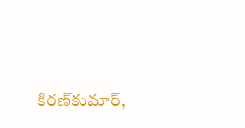కిరణ్‌కుమార్‌,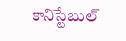కానిస్టేబుల్‌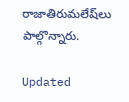రాజాతిరుమలేష్‌లు పాల్గొన్నారు.

Updated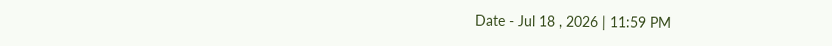Date - Jul 18 , 2026 | 11:59 PM